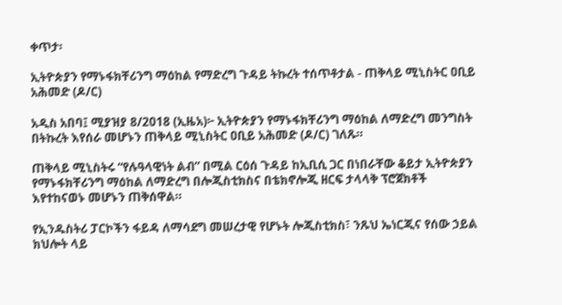ቀጥታ፡

ኢትዮጵያን የማኑፋክቸሪንግ ማዕከል የማድረግ ጉዳይ ትኩረት ተሰጥቶታል - ጠቅላይ ሚኒስትር ዐቢይ አሕመድ (ዶ/ር)

አዲስ አበባ፤ ሚያዝያ 8/2018 (ኢዜአ)፦ ኢትዮጵያን የማኑፋክቸሪንግ ማዕከል ለማድረግ መንግስት በትኩረት እየሰራ መሆኑን ጠቅላይ ሚኒስትር ዐቢይ አሕመድ (ዶ/ር) ገለጹ።

ጠቅላይ ሚኒስትሩ “የሉዓላዊነት ልብ” በሚል ርዕሰ ጉዳይ ከኢቢሲ ጋር በነበራቸው ቆይታ ኢትዮጵያን የማኑፋክቸሪንግ ማዕከል ለማድረግ በሎጂስቲክስና በቴክኖሎጂ ዘርፍ ታላላቅ ፕሮጀክቶች እየተከናወኑ መሆኑን ጠቅሰዋል።

የኢንዱስትሪ ፓርኮችን ፋይዳ ለማሳደግ መሠረታዊ የሆኑት ሎጂስቲክስ፣ ንጹህ ኤነርጂና የሰው ኃይል ክህሎት ላይ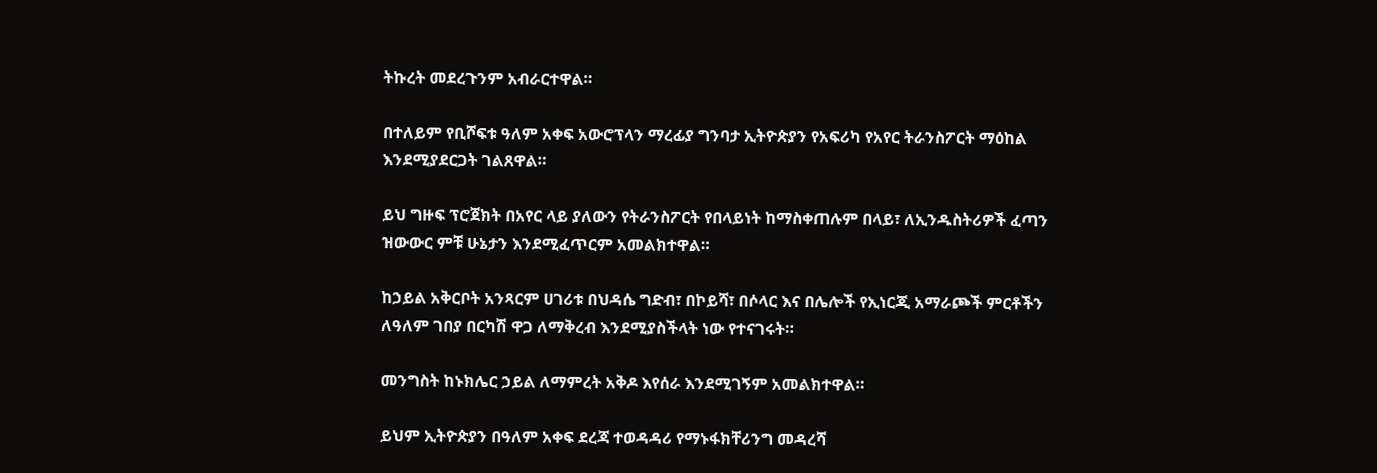ትኩረት መደረጉንም አብራርተዋል።

በተለይም የቢሾፍቱ ዓለም አቀፍ አውሮፕላን ማረፊያ ግንባታ ኢትዮጵያን የአፍሪካ የአየር ትራንስፖርት ማዕከል እንደሚያደርጋት ገልጸዋል።

ይህ ግዙፍ ፕሮጀክት በአየር ላይ ያለውን የትራንስፖርት የበላይነት ከማስቀጠሉም በላይ፣ ለኢንዱስትሪዎች ፈጣን ዝውውር ምቹ ሁኔታን እንደሚፈጥርም አመልክተዋል።

ከኃይል አቅርቦት አንጻርም ሀገሪቱ በህዳሴ ግድብ፣ በኮይሻ፣ በሶላር እና በሌሎች የኢነርጂ አማራጮች ምርቶችን ለዓለም ገበያ በርካሽ ዋጋ ለማቅረብ እንደሚያስችላት ነው የተናገሩት።

መንግስት ከኑክሌር ኃይል ለማምረት አቅዶ እየሰራ እንደሚገኝም አመልክተዋል።

ይህም ኢትዮጵያን በዓለም አቀፍ ደረጃ ተወዳዳሪ የማኑፋክቸሪንግ መዳረሻ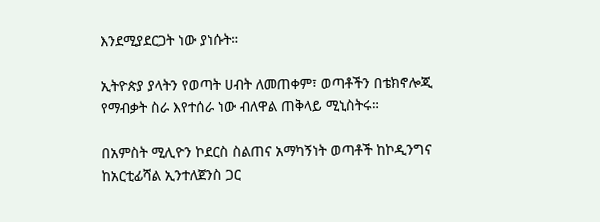እንደሚያደርጋት ነው ያነሱት።

ኢትዮጵያ ያላትን የወጣት ሀብት ለመጠቀም፣ ወጣቶችን በቴክኖሎጂ የማብቃት ስራ እየተሰራ ነው ብለዋል ጠቅላይ ሚኒስትሩ።

በአምስት ሚሊዮን ኮደርስ ስልጠና አማካኝነት ወጣቶች ከኮዲንግና ከአርቲፊሻል ኢንተለጀንስ ጋር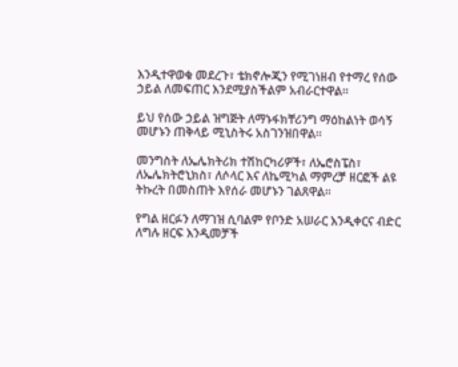እንዲተዋወቁ መደረጉ፣ ቴክኖሎጂን የሚገነዘብ የተማረ የሰው ኃይል ለመፍጠር እንደሚያስችልም አብራርተዋል።

ይህ የሰው ኃይል ዝግጅት ለማኑፋክቸሪንግ ማዕከልነት ወሳኝ መሆኑን ጠቅላይ ሚኒስትሩ አስገንዝበዋል።

መንግስት ለኤሌክትሪክ ተሽከርካሪዎች፣ ለኤሮስፔስ፣ ለኤሌክትሮኒክስ፣ ለሶላር እና ለኬሚካል ማምረቻ ዘርፎች ልዩ ትኩረት በመስጠት እየሰራ መሆኑን ገልጸዋል።

የግል ዘርፉን ለማገዝ ሲባልም የቦንድ አሠራር እንዲቀርና ብድር ለግሉ ዘርፍ እንዲመቻች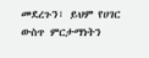መደረጉን፣ ይህም የሀገር ውስጥ ምርታማነትን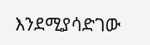እንደሚያሳድገው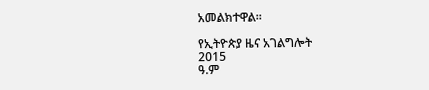አመልክተዋል።

የኢትዮጵያ ዜና አገልግሎት
2015
ዓ.ም